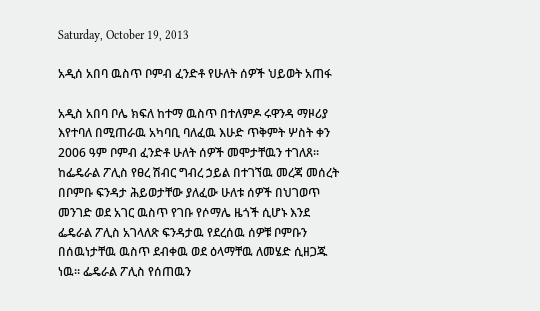Saturday, October 19, 2013

አዲሰ አበባ ዉስጥ ቦምብ ፈንድቶ የሁለት ሰዎች ህይወት አጠፋ

አዲስ አበባ ቦሌ ክፍለ ከተማ ዉስጥ በተለምዶ ሩዋንዳ ማዞሪያ እየተባለ በሚጠራዉ አካባቢ ባለፈዉ እሁድ ጥቅምት ሦስት ቀን 2006 ዓም ቦምብ ፈንድቶ ሁለት ሰዎች መሞታቸዉን ተገለጸ። ከፌዴራል ፖሊስ የፀረ ሽብር ግብረ ኃይል በተገኘዉ መረጃ መሰረት በቦምቡ ፍንዳታ ሕይወታቸው ያለፈው ሁለቱ ሰዎች በህገወጥ መንገድ ወደ አገር ዉስጥ የገቡ የሶማሌ ዜጎች ሲሆኑ እንደ ፌዴራል ፖሊስ አገላለጽ ፍንዳታዉ የደረሰዉ ሰዎቹ ቦምቡን በሰዉነታቸዉ ዉስጥ ደብቀዉ ወደ ዕላማቸዉ ለመሄድ ሲዘጋጁ ነዉ። ፌዴራል ፖሊስ የሰጠዉን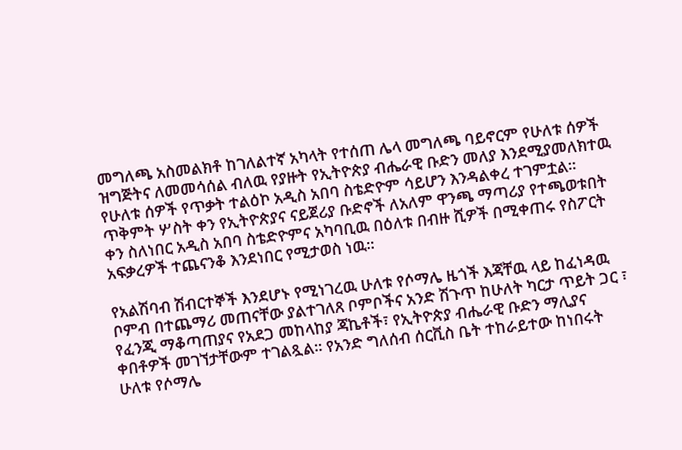መግለጫ አስመልክቶ ከገለልተኛ አካላት የተሰጠ ሌላ መግለጫ ባይኖርም የሁለቱ ሰዎች ዝግጅትና ለመመሳሰል ብለዉ የያዙት የኢትዮጵያ ብሔራዊ ቡድን መለያ እንደሚያመለክተዉ የሁለቱ ሰዎች የጥቃት ተልዕኮ አዲስ አበባ ስቴድዮም ሳይሆን እንዳልቀረ ተገምቷል። ጥቅምት ሦስት ቀን የኢትዮጵያና ናይጀሪያ ቡድኖች ለአለም ዋንጫ ማጣሪያ የተጫወቱበት ቀን ስለነበር አዲስ አበባ ስቴድዮምና አካባቢዉ በዕለቱ በብዙ ሺዎች በሚቀጠሩ የስፖርት አፍቃረዎች ተጨናንቆ እንደነበር የሚታወስ ነዉ።

የአልሽባብ ሽብርተኞች እንደሆኑ የሚነገረዉ ሁለቱ የሶማሌ ዜጎች እጃቸዉ ላይ ከፈነዳዉ ቦምብ በተጨማሪ መጠናቸው ያልተገለጸ ቦምቦችና አንድ ሽጉጥ ከሁለት ካርታ ጥይት ጋር ፣ የፈንጂ ማቆጣጠያና የአደጋ መከላከያ ጃኬቶች፣ የኢትዮጵያ ብሔራዊ ቡድን ማሊያና ቀበቶዎች መገኘታቸውም ተገልጿል፡፡ የአንድ ግለሰብ ሰርቪስ ቤት ተከራይተው ከነበሩት ሁለቱ የሶማሌ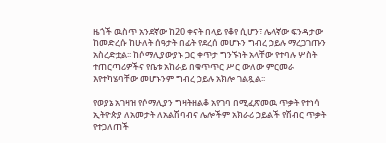ዜጎች ዉስጥ አንደኛው ከ20 ቀናት በላይ የቆየ ሲሆን፣ ሌላኛው ፍንዳታው ከመድረሱ ከሁለት ሰዓታት በፊት የደረሰ መሆኑን ግብረ ኃይሉ ማረጋገጡን አስረድቷል፡፡ ከሶማሊያውያኑ ጋር ቀጥታ ግንኙነት አላቸው የተባሉ ሦስት ተጠርጣሪዎችና የቤቱ አከራይ በቁጥጥር ሥር ውለው ምርመራ እየተካሄባቸው መሆኑንም ግብረ ኃይሉ አክሎ ገልጿል፡፡

የወያኔ አገዛዝ የሶማሊያን ግዛትዘልቆ አየገባ በሚፈጽመዉ ጥቃት የተነሳ ኢትዮጵያ ለአመታት ለአልሽባብና ሌሎችም አክራሪ ኃይልች የሽብር ጥቃት የተጋለጠች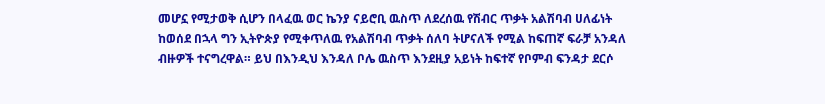መሆኗ የሚታወቅ ሲሆን በላፈዉ ወር ኬንያ ናይሮቢ ዉስጥ ለደረሰዉ የሽብር ጥቃት አልሽባብ ሀለፊነት ከወሰደ በኋላ ግን ኢትዮጵያ የሚቀጥለዉ የአልሽባብ ጥቃት ሰለባ ትሆናለች የሚል ከፍጠኛ ፍራቻ አንዳለ ብዙዎች ተናግረዋል። ይህ በእንዲህ እንዳለ ቦሌ ዉስጥ እንደዚያ አይነት ከፍተኛ የቦምብ ፍንዳታ ደርሶ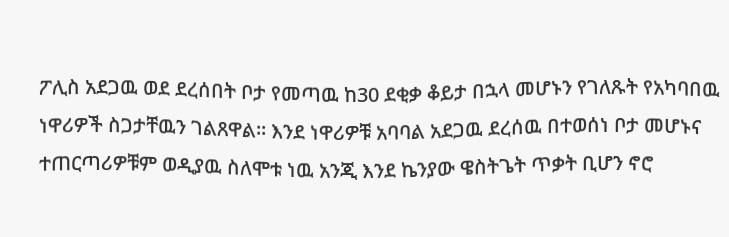ፖሊስ አደጋዉ ወደ ደረሰበት ቦታ የመጣዉ ከ30 ደቂቃ ቆይታ በኋላ መሆኑን የገለጹት የአካባበዉ ነዋሪዎች ስጋታቸዉን ገልጸዋል። እንደ ነዋሪዎቹ አባባል አደጋዉ ደረሰዉ በተወሰነ ቦታ መሆኑና ተጠርጣሪዎቹም ወዲያዉ ስለሞቱ ነዉ አንጂ እንደ ኬንያው ዌስትጌት ጥቃት ቢሆን ኖሮ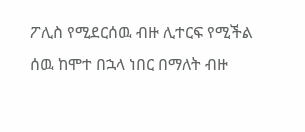ፖሊስ የሚደርሰዉ ብዙ ሊተርፍ የሚችል ሰዉ ከሞተ በኋላ ነበር በማለት ብዙ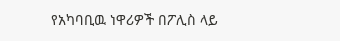የአካባቢዉ ነዋሪዎች በፖሊስ ላይ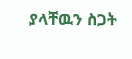ያላቸዉን ስጋት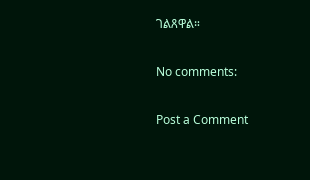ገልጸዋል።

No comments:

Post a Comment